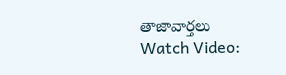తాజావార్తలు
Watch Video: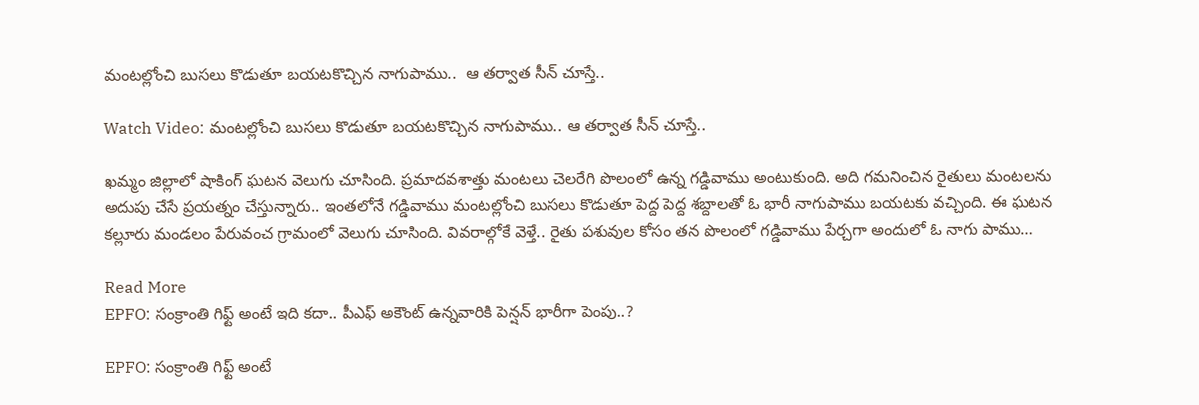మంటల్లోంచి బుసలు కొడుతూ బయటకొచ్చిన నాగుపాము..  ఆ తర్వాత సీన్ చూస్తే..

Watch Video: మంటల్లోంచి బుసలు కొడుతూ బయటకొచ్చిన నాగుపాము.. ఆ తర్వాత సీన్ చూస్తే..

ఖమ్మం జిల్లాలో షాకింగ్ ఘటన వెలుగు చూసింది. ప్రమాదవశాత్తు మంటలు చెలరేగి పొలంలో ఉన్న గడ్డివాము అంటుకుంది. అది గమనించిన రైతులు మంటలను అదుపు చేసే ప్రయత్నం చేస్తున్నారు.. ఇంతలోనే గడ్డివాము మంటల్లోంచి బుసలు కొడుతూ పెద్ద పెద్ద శబ్దాలతో ఓ భారీ నాగుపాము బయటకు వచ్చింది. ఈ ఘటన కల్లూరు మండలం పేరువంచ గ్రామంలో వెలుగు చూసింది. వివరాల్గోకే వెళ్తే.. రైతు పశువుల కోసం తన పొలంలో గడ్డివాము పేర్చగా అందులో ఓ నాగు పాము…

Read More
EPFO: సంక్రాంతి గిఫ్ట్ అంటే ఇది కదా.. పీఎఫ్ అకౌంట్ ఉన్నవారికి పెన్షన్ భారీగా పెంపు..?

EPFO: సంక్రాంతి గిఫ్ట్ అంటే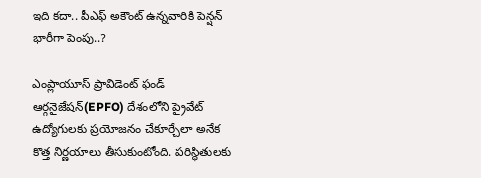ఇది కదా.. పీఎఫ్ అకౌంట్ ఉన్నవారికి పెన్షన్ భారీగా పెంపు..?

ఎంప్లాయూస్ ప్రావిడెంట్ ఫండ్ ఆర్గనైజేషన్(EPFO) దేశంలోని ప్రైవేట్ ఉద్యోగులకు ప్రయోజనం చేకూర్చేలా అనేక కొత్త నిర్ణయాలు తీసుకుంటోంది. పరిస్థితులకు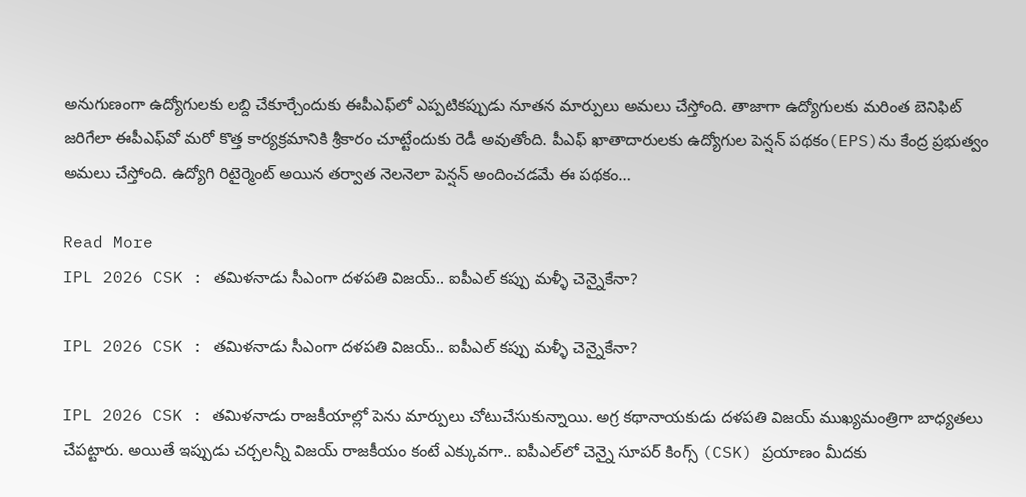అనుగుణంగా ఉద్యోగులకు లబ్ది చేకూర్చేందుకు ఈపీఎఫ్‌లో ఎప్పటికప్పుడు నూతన మార్పులు అమలు చేస్తోంది. తాజాగా ఉద్యోగులకు మరింత బెనిఫిట్ జరిగేలా ఈపీఎఫ్‌వో మరో కొత్త కార్యక్రమానికి శ్రీకారం చూట్టేందుకు రెడీ అవుతోంది. పీఎఫ్ ఖాతాదారులకు ఉద్యోగుల పెన్షన్ పథకం(EPS)ను కేంద్ర ప్రభుత్వం అమలు చేస్తోంది. ఉద్యోగి రిటైర్మెంట్ అయిన తర్వాత నెలనెలా పెన్షన్ అందించడమే ఈ పథకం…

Read More
IPL 2026 CSK : తమిళనాడు సీఎంగా దళపతి విజయ్.. ఐపీఎల్ కప్పు మళ్ళీ చెన్నైకేనా?

IPL 2026 CSK : తమిళనాడు సీఎంగా దళపతి విజయ్.. ఐపీఎల్ కప్పు మళ్ళీ చెన్నైకేనా?

IPL 2026 CSK : తమిళనాడు రాజకీయాల్లో పెను మార్పులు చోటుచేసుకున్నాయి. అగ్ర కథానాయకుడు దళపతి విజయ్ ముఖ్యమంత్రిగా బాధ్యతలు చేపట్టారు. అయితే ఇప్పుడు చర్చలన్నీ విజయ్ రాజకీయం కంటే ఎక్కువగా.. ఐపీఎల్‌లో చెన్నై సూపర్ కింగ్స్ (CSK) ప్రయాణం మీదకు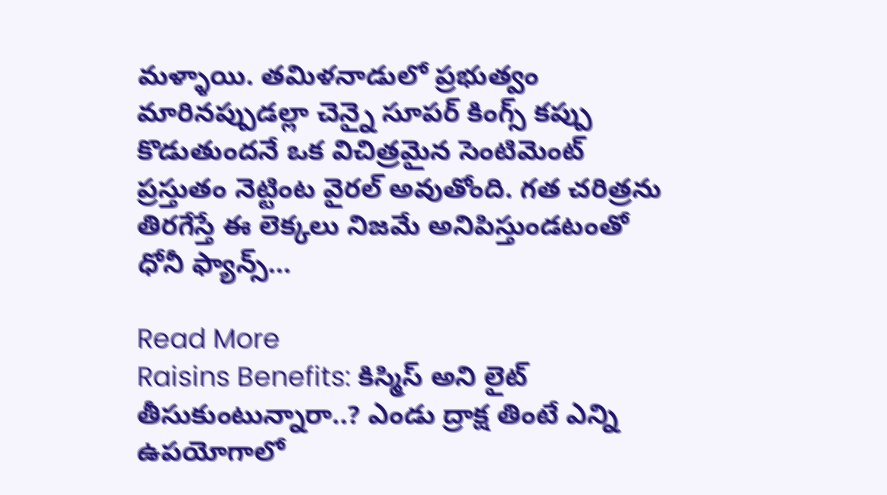మళ్ళాయి. తమిళనాడులో ప్రభుత్వం మారినప్పుడల్లా చెన్నై సూపర్ కింగ్స్ కప్పు కొడుతుందనే ఒక విచిత్రమైన సెంటిమెంట్ ప్రస్తుతం నెట్టింట వైరల్ అవుతోంది. గత చరిత్రను తిరగేస్తే ఈ లెక్కలు నిజమే అనిపిస్తుండటంతో ధోనీ ఫ్యాన్స్…

Read More
Raisins Benefits: కిస్మిస్‌ అని లైట్‌ తీసుకుంటున్నారా..? ఎండు ద్రాక్ష తింటే ఎన్ని ఉపయోగాలో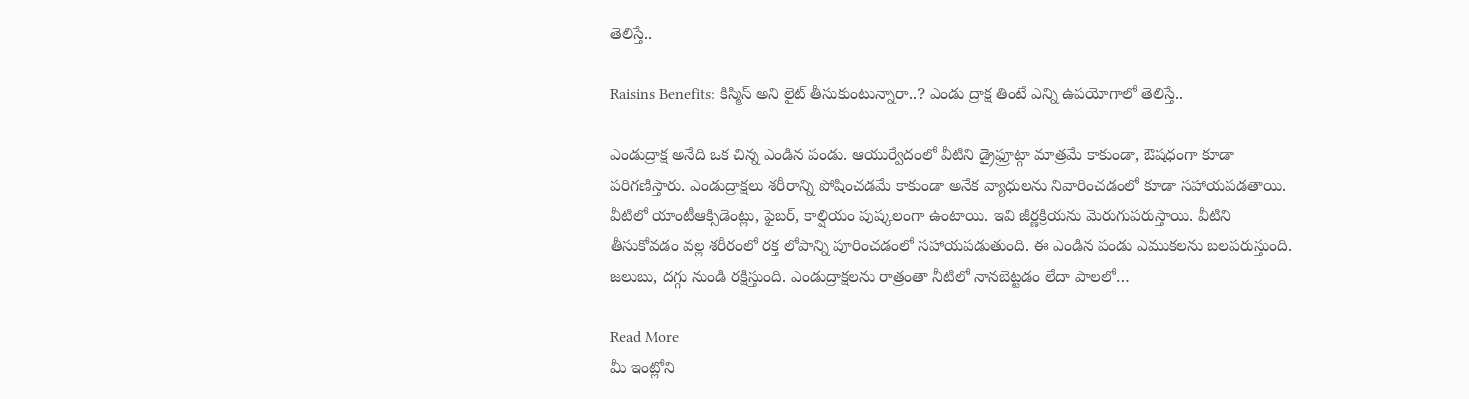తెలిస్తే..

Raisins Benefits: కిస్మిస్‌ అని లైట్‌ తీసుకుంటున్నారా..? ఎండు ద్రాక్ష తింటే ఎన్ని ఉపయోగాలో తెలిస్తే..

ఎండుద్రాక్ష అనేది ఒక చిన్న ఎండిన పండు. ఆయుర్వేదంలో వీటిని డ్రైఫ్రూట్గా మాత్రమే కాకుండా, ఔషధంగా కూడా పరిగణిస్తారు. ఎండుద్రాక్షలు శరీరాన్ని పోషించడమే కాకుండా అనేక వ్యాధులను నివారించడంలో కూడా సహాయపడతాయి. వీటిలో యాంటీఆక్సిడెంట్లు, ఫైబర్, కాల్షియం పుష్కలంగా ఉంటాయి. ఇవి జీర్ణక్రియను మెరుగుపరుస్తాయి. వీటిని తీసుకోవడం వల్ల శరీరంలో రక్త లోపాన్ని పూరించడంలో సహాయపడుతుంది. ఈ ఎండిన పండు ఎముకలను బలపరుస్తుంది. జలుబు, దగ్గు నుండి రక్షిస్తుంది. ఎండుద్రాక్షలను రాత్రంతా నీటిలో నానబెట్టడం లేదా పాలలో…

Read More
మీ ఇంట్లోని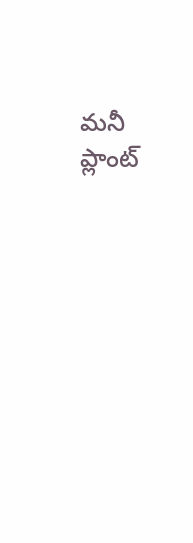మనీ ప్లాంట్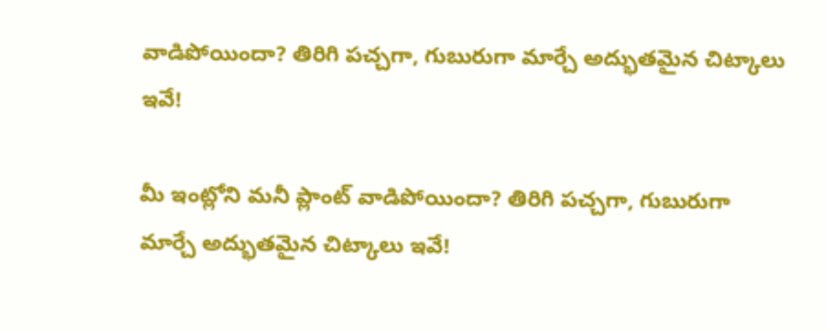వాడిపోయిందా? తిరిగి పచ్చగా, గుబురుగా మార్చే అద్భుతమైన చిట్కాలు ఇవే!

మీ ఇంట్లోని మనీ ప్లాంట్ వాడిపోయిందా? తిరిగి పచ్చగా, గుబురుగా మార్చే అద్భుతమైన చిట్కాలు ఇవే!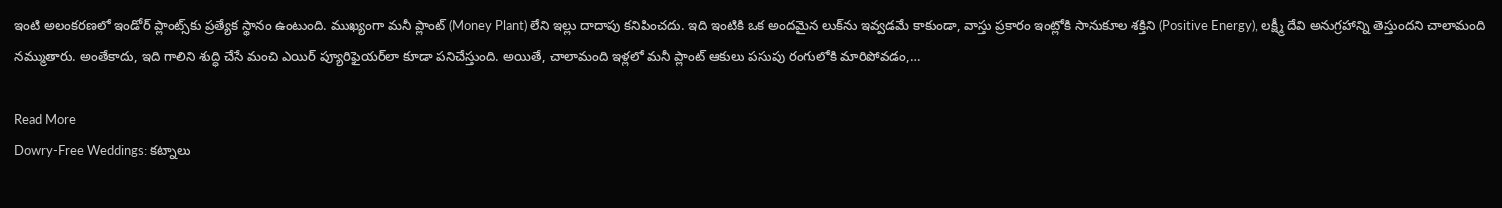ఇంటి అలంకరణలో ఇండోర్ ప్లాంట్స్‌కు ప్రత్యేక స్థానం ఉంటుంది. ముఖ్యంగా మనీ ప్లాంట్ (Money Plant) లేని ఇల్లు దాదాపు కనిపించదు. ఇది ఇంటికి ఒక అందమైన లుక్‌ను ఇవ్వడమే కాకుండా, వాస్తు ప్రకారం ఇంట్లోకి సానుకూల శక్తిని (Positive Energy), లక్ష్మీ దేవి అనుగ్రహాన్ని తెస్తుందని చాలామంది నమ్ముతారు. అంతేకాదు, ఇది గాలిని శుద్ధి చేసే మంచి ఎయిర్ ప్యూరిఫైయర్‌లా కూడా పనిచేస్తుంది. అయితే, చాలామంది ఇళ్లలో మనీ ప్లాంట్ ఆకులు పసుపు రంగులోకి మారిపోవడం,…

Read More
Dowry-Free Weddings: కట్నాలు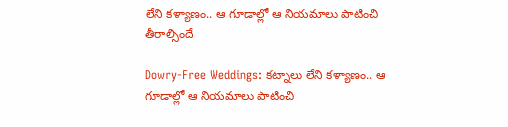లేని కళ్యాణం.. ఆ గూడాల్లో ఆ నియమాలు పాటించి తీరాల్సిందే

Dowry-Free Weddings: కట్నాలు లేని కళ్యాణం.. ఆ గూడాల్లో ఆ నియమాలు పాటించి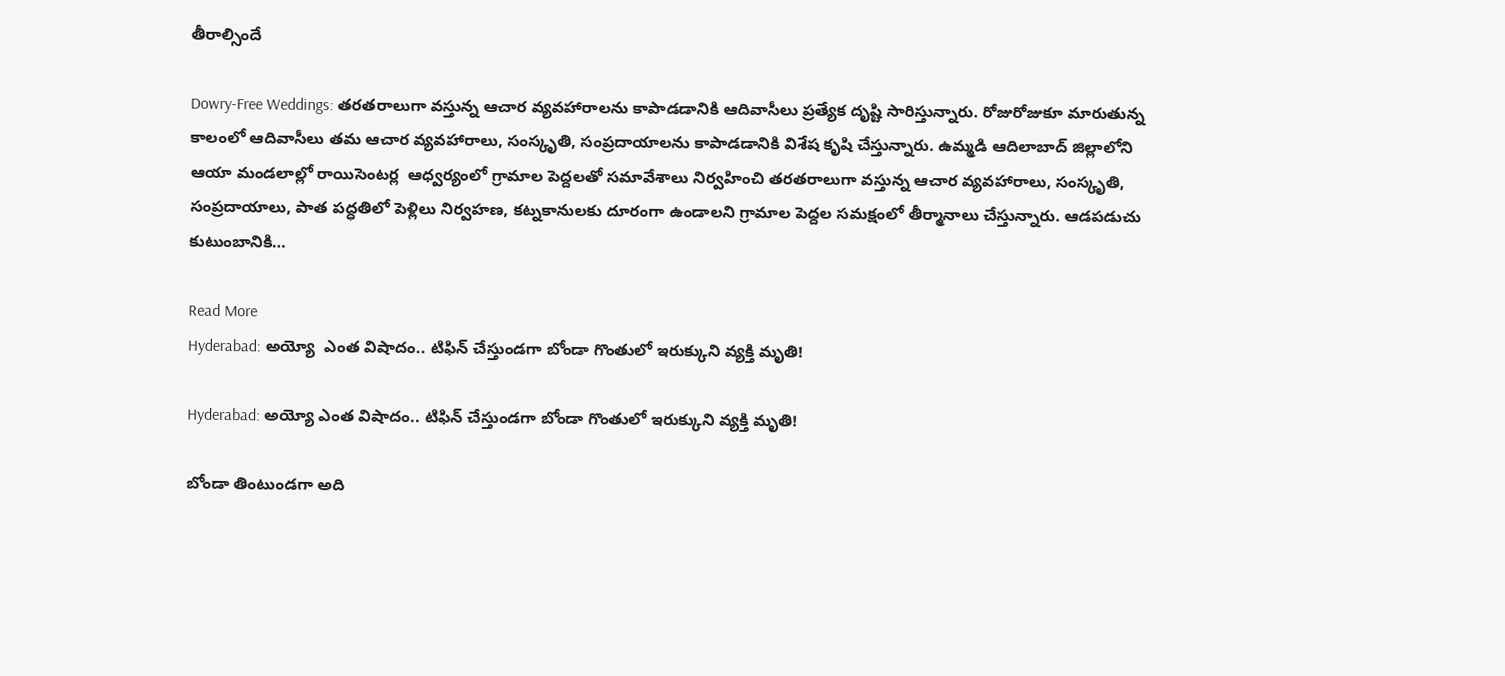తీరాల్సిందే

Dowry-Free Weddings: తరతరాలుగా వస్తున్న ఆచార వ్యవహారాలను కాపాడడానికి ఆదివాసీలు ప్రత్యేక దృష్టి సారిస్తున్నారు. రోజురోజుకూ మారుతున్న కాలంలో ఆదివాసీలు తమ ఆచార వ్యవహారాలు, సంస్కృతి, సంప్రదాయాలను కాపాడడానికి విశేష కృషి చేస్తున్నారు. ఉమ్మడి ఆదిలాబాద్ జిల్లాలోని ఆయా మండలాల్లో రాయిసెంటర్ల  ఆధ్వర్యంలో గ్రామాల పెద్దలతో సమావేశాలు నిర్వహించి తరతరాలుగా వస్తున్న ఆచార వ్యవహారాలు, సంస్కృతి, సంప్రదాయాలు, పాత పద్ధతిలో పెళ్లిలు నిర్వహణ, కట్నకానులకు దూరంగా ఉండాలని గ్రామాల పెద్దల సమక్షంలో తీర్మానాలు చేస్తున్నారు. ఆడపడుచు కుటుంబానికి…

Read More
Hyderabad: అయ్యో  ఎంత విషాదం.. టిఫిన్ చేస్తుండగా బోండా గొంతులో ఇరుక్కుని వ్యక్తి మృతి!

Hyderabad: అయ్యో ఎంత విషాదం.. టిఫిన్ చేస్తుండగా బోండా గొంతులో ఇరుక్కుని వ్యక్తి మృతి!

బోండా తింటుండగా అది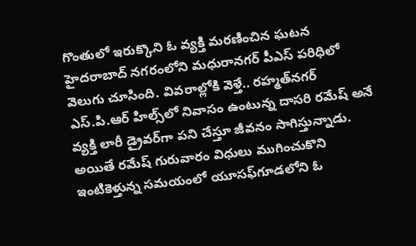గొంతులో ఇరుక్కొని ఓ వ్యక్తి మరణించిన ఘటన హైదరాబాద్‌ నగరంలోని మధురానగర్ పీఎస్‌ పరిధిలో వెలుగు చూసింది. వివరాల్లోకి వెళ్తే.. రహ్మత్‌నగర్‌ ఎస్‌.పి.ఆర్‌ హిల్స్‌లో నివాసం ఉంటున్న దాసరి రమేష్‌ అనే వ్యక్తి లారీ డ్రైవర్‌గా పని చేస్తూ జీవనం సాగిస్తున్నాడు. అయితే రమేష్ గురువారం విధులు ముగించుకొని ఇంటికెళ్తున్న సమయంలో యూసఫ్‌గూడలోని ఓ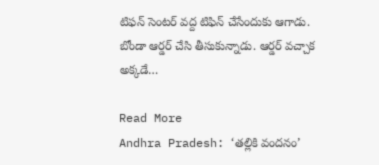టిఫన్ సెంటర్‌ వద్ద టిఫిన్ చేసేందుకు ఆగాడు. బోండా ఆర్డర్ చేసి తీసుకున్నాడు. ఆర్డర్ వచ్చాక అక్కడే…

Read More
Andhra Pradesh: ‘తల్లికి వందనం’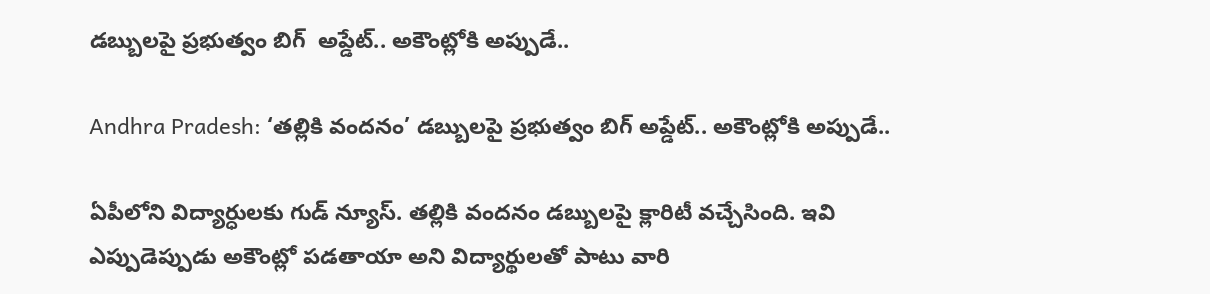డబ్బులపై ప్రభుత్వం బిగ్  అప్డేట్.. అకౌంట్లోకి అప్పుడే..

Andhra Pradesh: ‘తల్లికి వందనం’ డబ్బులపై ప్రభుత్వం బిగ్ అప్డేట్.. అకౌంట్లోకి అప్పుడే..

ఏపీలోని విద్యార్ధులకు గుడ్ న్యూస్. తల్లికి వందనం డబ్బులపై క్లారిటీ వచ్చేసింది. ఇవి ఎప్పుడెప్పుడు అకౌంట్లో పడతాయా అని విద్యార్థులతో పాటు వారి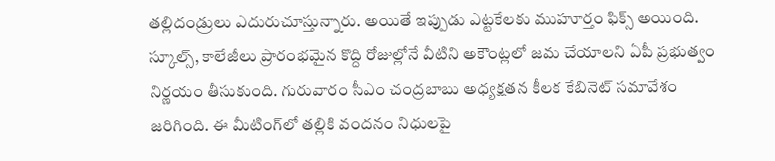తల్లిదండ్రులు ఎదురుచూస్తున్నారు. అయితే ఇప్పుడు ఎట్టకేలకు ముహూర్తం ఫిక్స్ అయింది. స్కూల్స్, కాలేజీలు ప్రారంభమైన కొద్ది రోజుల్లోనే వీటిని అకౌంట్లలో జమ చేయాలని ఏపీ ప్రభుత్వం నిర్ణయం తీసుకుంది. గురువారం సీఎం చంద్రబాబు అధ్యక్షతన కీలక కేబినెట్ సమావేశం జరిగింది. ఈ మీటింగ్‌లో తల్లికి వందనం నిధులపై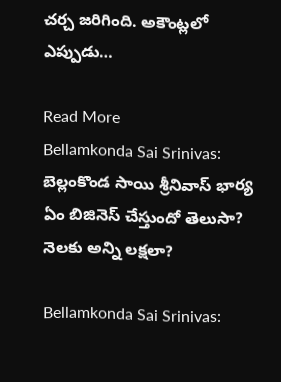చర్చ జరిగింది. అకౌంట్లలో ఎప్పుడు…

Read More
Bellamkonda Sai Srinivas: బెల్లంకొండ సాయి శ్రీనివాస్ భార్య ఏం బిజినెస్ చేస్తుందో తెలుసా? నెలకు అన్ని లక్షలా?

Bellamkonda Sai Srinivas: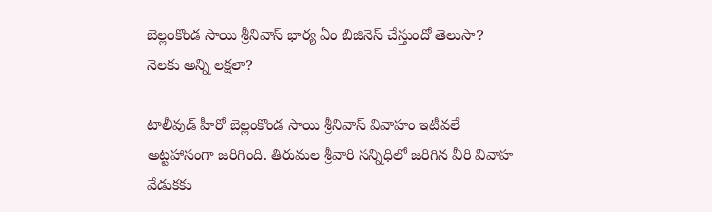బెల్లంకొండ సాయి శ్రీనివాస్ భార్య ఏం బిజినెస్ చేస్తుందో తెలుసా? నెలకు అన్ని లక్షలా?

టాలీవుడ్ హీరో బెల్లంకొండ సాయి శ్రీనివాస్ వివాహం ఇటీవలే అట్టహాసంగా జరిగింది. తిరుమల శ్రీవారి సన్నిధిలో జరిగిన వీరి వివాహ వేడుకకు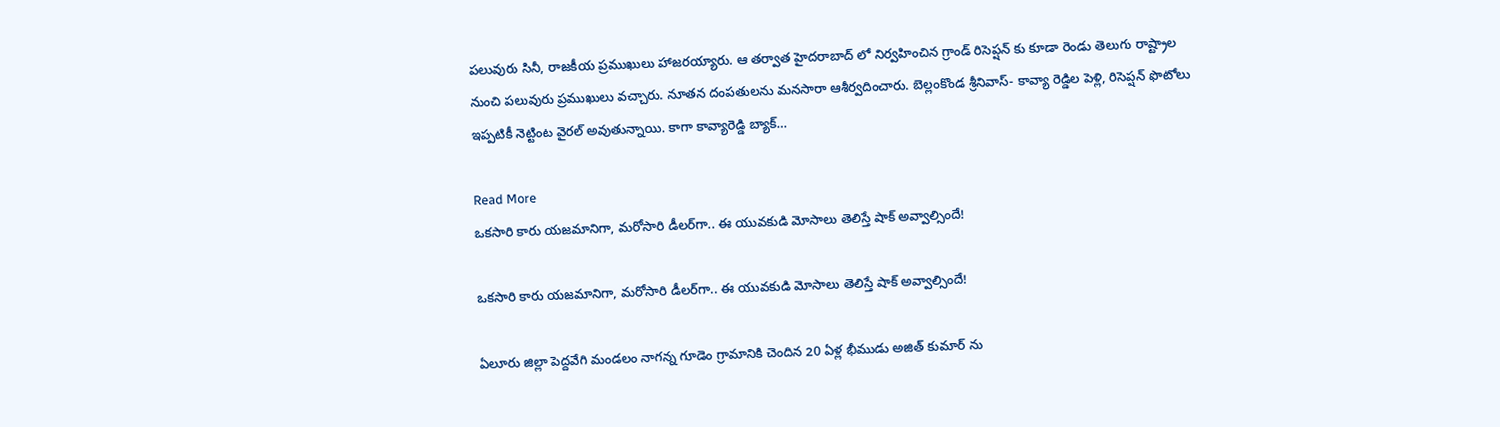పలువురు సినీ, రాజకీయ ప్రముఖులు హాజరయ్యారు. ఆ తర్వాత హైదరాబాద్ లో నిర్వహించిన గ్రాండ్ రిసెప్షన్ కు కూడా రెండు తెలుగు రాష్ట్రాల నుంచి పలువురు ప్రముఖులు వచ్చారు. నూతన దంపతులను మనసారా ఆశీర్వదించారు. బెల్లంకొండ శ్రీనివాస్- కావ్యా రెడ్డిల పెళ్లి, రిసెప్షన్ ఫొటోలు ఇప్పటికీ నెట్టింట వైరల్ అవుతున్నాయి. కాగా కావ్యారెడ్డి బ్యాక్…

Read More
ఒకసారి కారు యజమానిగా, మరోసారి డీలర్‌గా.. ఈ యువకుడి మోసాలు తెలిస్తే షాక్ అవ్వాల్సిందే!

ఒకసారి కారు యజమానిగా, మరోసారి డీలర్‌గా.. ఈ యువకుడి మోసాలు తెలిస్తే షాక్ అవ్వాల్సిందే!

ఏలూరు జిల్లా పెద్దవేగి మండలం నాగన్న గూడెం గ్రామానికి చెందిన 20 ఏళ్ల భీముడు అజిత్ కుమార్ ను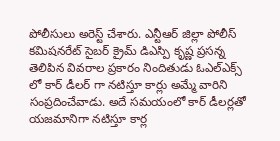పోలీసులు అరెస్ట్ చేశారు. ఎన్టీఆర్ జిల్లా పోలీస్ కమిషనరేట్ సైబర్ క్రైమ్ డిఎస్పి కృష్ణ ప్రసన్న తెలిపిన వివరాల ప్రకారం నిందితుడు ఓఎల్ఎక్స్ లో కార్ డీలర్ గా నటిస్తూ కార్లు అమ్మే వారిని సంప్రదించేవాడు. అదే సమయంలో కార్ డీలర్లతో యజమానిగా నటిస్తూ కార్ల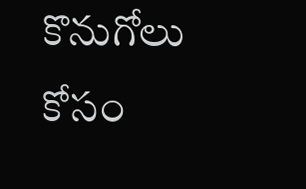కొనుగోలు కోసం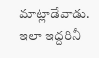మాట్లాడేవాడు. ఇలా ఇద్దరినీ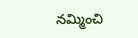నమ్మించి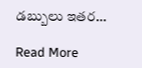డబ్బులు ఇతర…

Read More